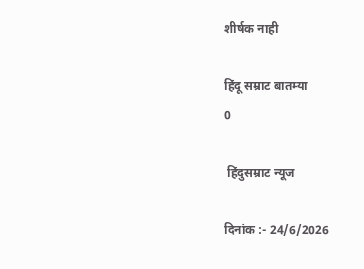शीर्षक नाही

हिंदू सम्राट बातम्या
0

 हिंदुसम्राट न्यूज

दिनांक :- 24/6/2026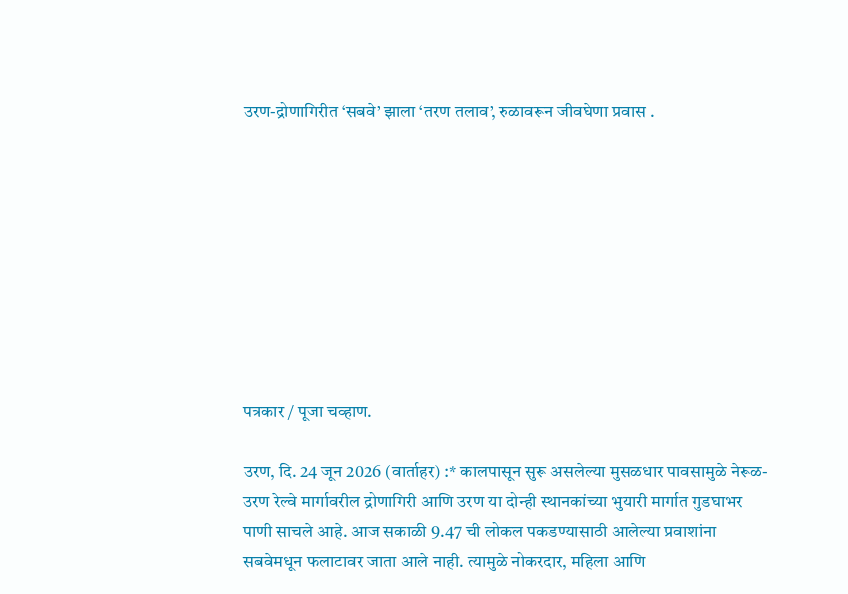उरण-द्रोणागिरीत ‘सबवे’ झाला ‘तरण तलाव’, रुळावरून जीवघेणा प्रवास .









पत्रकार / पूजा चव्हाण.

उरण, दि. 24 जून 2026 (वार्ताहर) :* कालपासून सुरू असलेल्या मुसळधार पावसामुळे नेरूळ-उरण रेल्वे मार्गावरील द्रोणागिरी आणि उरण या दोन्ही स्थानकांच्या भुयारी मार्गात गुडघाभर पाणी साचले आहे. आज सकाळी 9.47 ची लोकल पकडण्यासाठी आलेल्या प्रवाशांना सबवेमधून फलाटावर जाता आले नाही. त्यामुळे नोकरदार, महिला आणि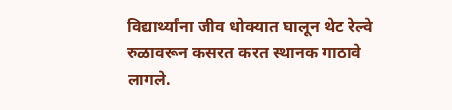विद्यार्थ्यांना जीव धोक्यात घालून थेट रेल्वे रुळावरून कसरत करत स्थानक गाठावे लागले.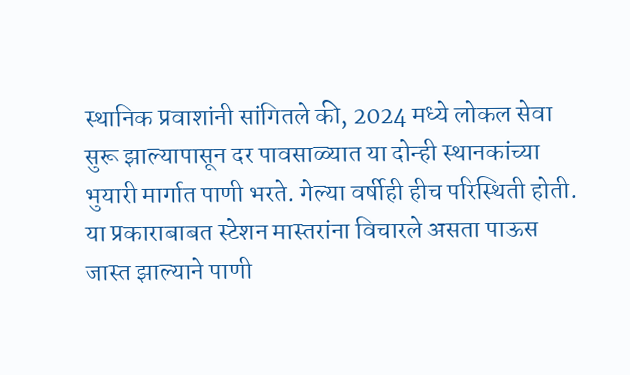स्थानिक प्रवाशांनी सांगितले की, 2024 मध्ये लोकल सेवा सुरू झाल्यापासून दर पावसाळ्यात या दोन्ही स्थानकांच्या भुयारी मार्गात पाणी भरते. गेल्या वर्षीही हीच परिस्थिती होती. या प्रकाराबाबत स्टेशन मास्तरांना विचारले असता पाऊस जास्त झाल्याने पाणी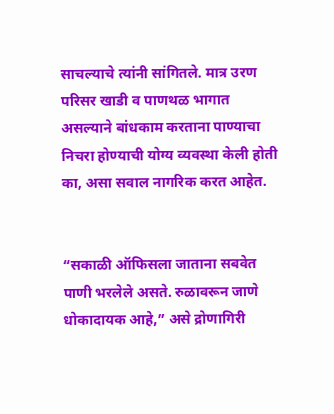साचल्याचे त्यांनी सांगितले. मात्र उरण परिसर खाडी व पाणथळ भागात असल्याने बांधकाम करताना पाण्याचा निचरा होण्याची योग्य व्यवस्था केली होती का, असा सवाल नागरिक करत आहेत.


“सकाळी ऑफिसला जाताना सबवेत पाणी भरलेले असते. रुळावरून जाणे धोकादायक आहे,” असे द्रोणागिरी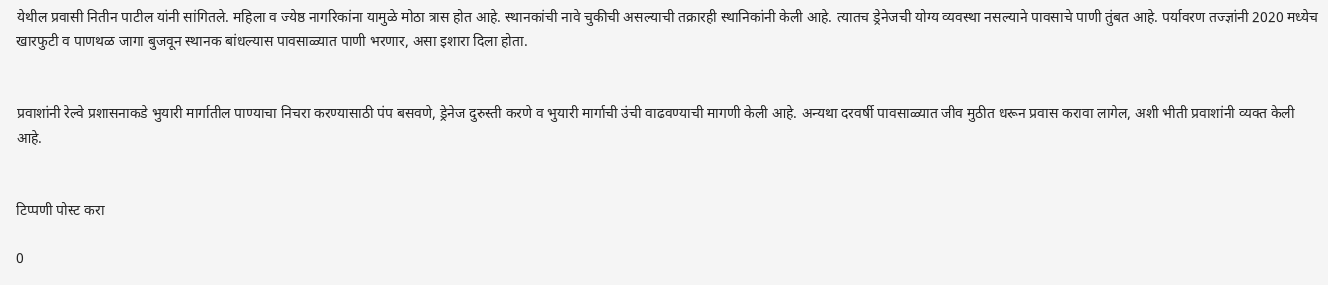येथील प्रवासी नितीन पाटील यांनी सांगितले. महिला व ज्येष्ठ नागरिकांना यामुळे मोठा त्रास होत आहे. स्थानकांची नावे चुकीची असल्याची तक्रारही स्थानिकांनी केली आहे. त्यातच ड्रेनेजची योग्य व्यवस्था नसल्याने पावसाचे पाणी तुंबत आहे. पर्यावरण तज्ज्ञांनी 2020 मध्येच खारफुटी व पाणथळ जागा बुजवून स्थानक बांधल्यास पावसाळ्यात पाणी भरणार, असा इशारा दिला होता.


प्रवाशांनी रेल्वे प्रशासनाकडे भुयारी मार्गातील पाण्याचा निचरा करण्यासाठी पंप बसवणे, ड्रेनेज दुरुस्ती करणे व भुयारी मार्गाची उंची वाढवण्याची मागणी केली आहे. अन्यथा दरवर्षी पावसाळ्यात जीव मुठीत धरून प्रवास करावा लागेल, अशी भीती प्रवाशांनी व्यक्त केली आहे.


टिप्पणी पोस्ट करा

0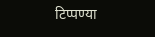टिप्पण्या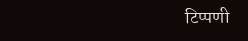टिप्पणी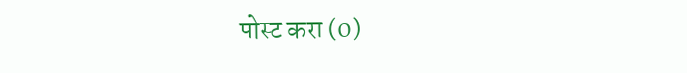पोस्ट करा (0)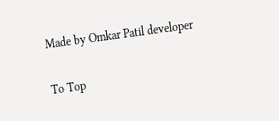Made by Omkar Patil developer

To Top